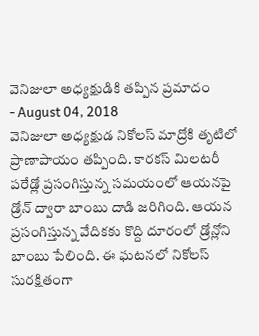వెనిజులా అధ్యక్షుడికి తప్పిన ప్రమాదం
- August 04, 2018
వెనిజులా అధ్యక్షుడ నికోలస్ మాద్రోకి తృటిలో ప్రాణాపాయం తప్పింది. కారకస్ మిలటరీ పరేడ్లో ప్రసంగిస్తున్న సమయంలో ఆయనపై డ్రోన్ ద్వారా బాంబు దాడి జరిగింది. ఆయన ప్రసంగిస్తున్న వేదికకు కొద్ది దూరంలో డ్రోన్లోని బాంబు పేలింది. ఈ ఘటనలో నికోలస్ సురక్షితంగా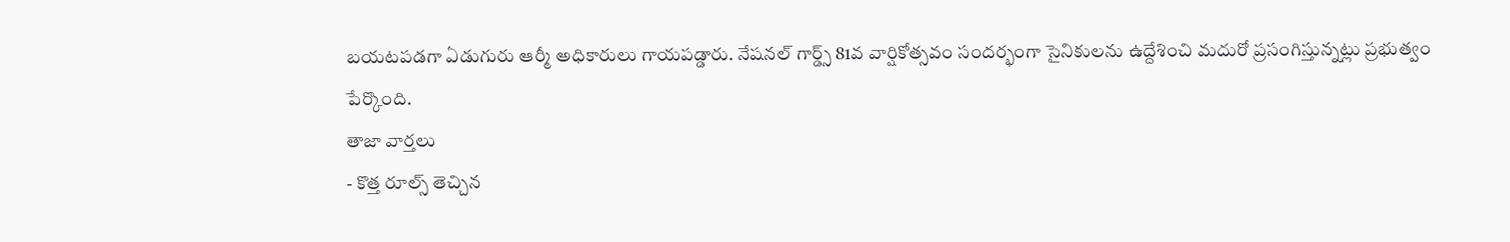బయటపడగా ఏడుగురు ఆర్మీ అధికారులు గాయపడ్డారు. నేషనల్ గార్డ్స్ 81వ వార్షికోత్సవం సందర్భంగా సైనికులను ఉద్దేశించి మదురో ప్రసంగిస్తున్నట్లు ప్రభుత్వం పేర్కొంది.
తాజా వార్తలు
- కొత్త రూల్స్ తెచ్చిన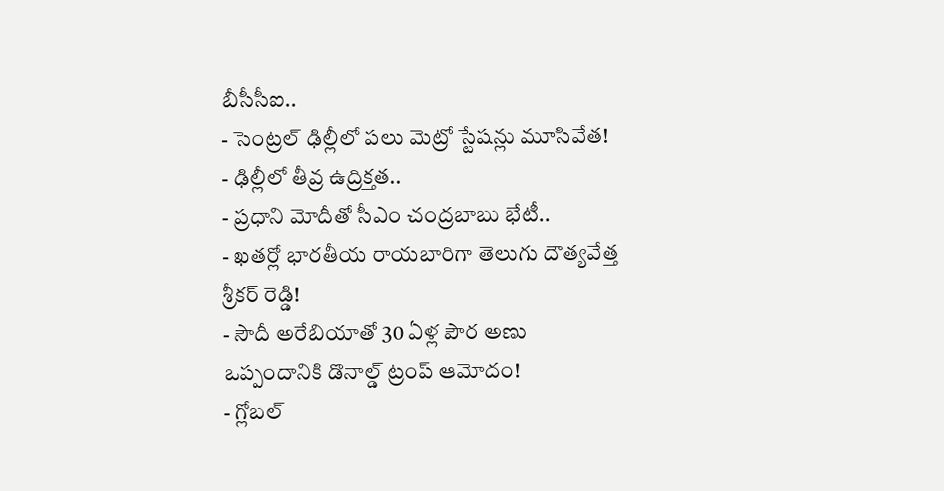బీసీసీఐ..
- సెంట్రల్ ఢిల్లీలో పలు మెట్రో స్టేషన్లు మూసివేత!
- ఢిల్లీలో తీవ్ర ఉద్రిక్తత..
- ప్రధాని మోదీతో సీఎం చంద్రబాబు భేటీ..
- ఖతర్లో భారతీయ రాయబారిగా తెలుగు దౌత్యవేత్త శ్రీకర్ రెడ్డి!
- సౌదీ అరేబియాతో 30 ఏళ్ల పౌర అణు ఒప్పందానికి డొనాల్డ్ ట్రంప్ ఆమోదం!
- గ్లోబల్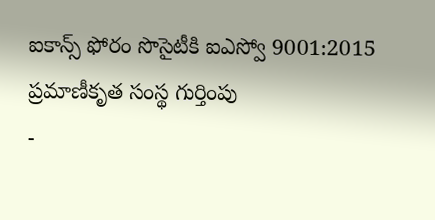ఐకాన్స్ ఫోరం సొసైటీకి ఐఎస్వో 9001:2015 ప్రమాణీకృత సంస్థ గుర్తింపు
-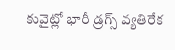కువైట్లో భారీ డ్రగ్స్ వ్యతిరేక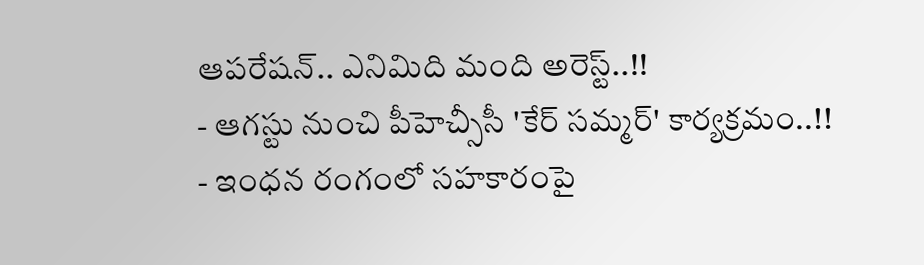ఆపరేషన్.. ఎనిమిది మంది అరెస్ట్..!!
- ఆగస్టు నుంచి పీహెచ్సీసీ 'కేర్ సమ్మర్' కార్యక్రమం..!!
- ఇంధన రంగంలో సహకారంపై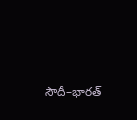సౌదీ–భారత్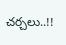చర్చలు..!!